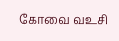கோவை வஉசி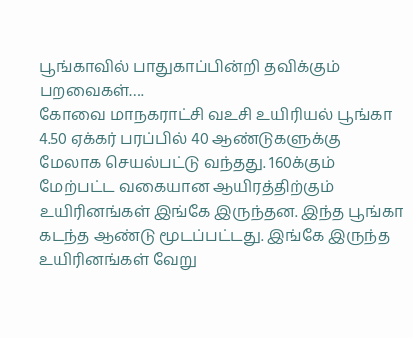பூங்காவில் பாதுகாப்பின்றி தவிக்கும் பறவைகள்….
கோவை மாநகராட்சி வஉசி உயிரியல் பூங்கா 4.50 ஏக்கர் பரப்பில் 40 ஆண்டுகளுக்கு மேலாக செயல்பட்டு வந்தது. 160க்கும் மேற்பட்ட வகையான ஆயிரத்திற்கும் உயிரினங்கள் இங்கே இருந்தன. இந்த பூங்கா கடந்த ஆண்டு மூடப்பட்டது. இங்கே இருந்த உயிரினங்கள் வேறு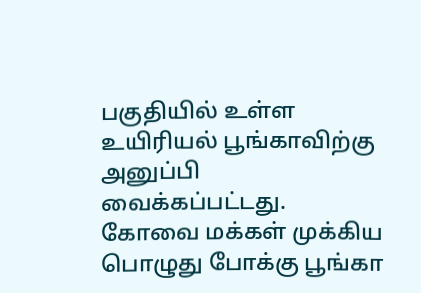பகுதியில் உள்ள உயிரியல் பூங்காவிற்கு அனுப்பி வைக்கப்பட்டது. கோவை மக்கள் முக்கிய பொழுது போக்கு பூங்கா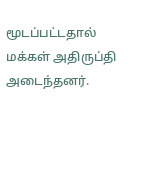மூடப்பட்டதால் மக்கள் அதிருப்தி அடைந்தனர்.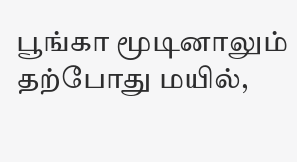பூங்கா மூடினாலும் தற்போது மயில்,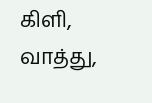கிளி, வாத்து,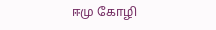ஈமு கோழி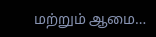மற்றும் ஆமை…